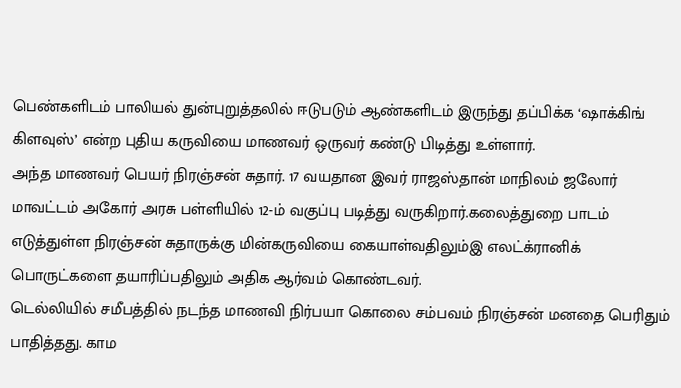பெண்களிடம் பாலியல் துன்புறுத்தலில் ஈடுபடும் ஆண்களிடம் இருந்து தப்பிக்க ‘ஷாக்கிங் கிளவுஸ்’ என்ற புதிய கருவியை மாணவர் ஒருவர் கண்டு பிடித்து உள்ளார்.
அந்த மாணவர் பெயர் நிரஞ்சன் சுதார். 17 வயதான இவர் ராஜஸ்தான் மாநிலம் ஜலோர் மாவட்டம் அகோர் அரசு பள்ளியில் 12-ம் வகுப்பு படித்து வருகிறார்.கலைத்துறை பாடம் எடுத்துள்ள நிரஞ்சன் சுதாருக்கு மின்கருவியை கையாள்வதிலும்இ எலட்க்ரானிக் பொருட்களை தயாரிப்பதிலும் அதிக ஆர்வம் கொண்டவர்.
டெல்லியில் சமீபத்தில் நடந்த மாணவி நிர்பயா கொலை சம்பவம் நிரஞ்சன் மனதை பெரிதும் பாதித்தது. காம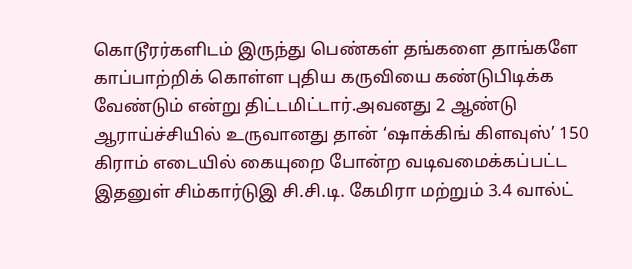கொடூரர்களிடம் இருந்து பெண்கள் தங்களை தாங்களே காப்பாற்றிக் கொள்ள புதிய கருவியை கண்டுபிடிக்க வேண்டும் என்று திட்டமிட்டார்.அவனது 2 ஆண்டு ஆராய்ச்சியில் உருவானது தான் ‘ஷாக்கிங் கிளவுஸ்’ 150 கிராம் எடையில் கையுறை போன்ற வடிவமைக்கப்பட்ட இதனுள் சிம்கார்டுஇ சி.சி.டி. கேமிரா மற்றும் 3.4 வால்ட்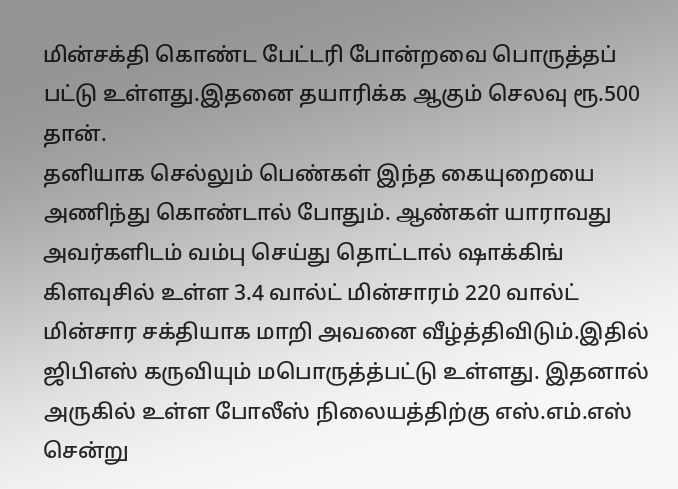மின்சக்தி கொண்ட பேட்டரி போன்றவை பொருத்தப் பட்டு உள்ளது.இதனை தயாரிக்க ஆகும் செலவு ரூ.500 தான்.
தனியாக செல்லும் பெண்கள் இந்த கையுறையை அணிந்து கொண்டால் போதும். ஆண்கள் யாராவது அவர்களிடம் வம்பு செய்து தொட்டால் ஷாக்கிங் கிளவுசில் உள்ள 3.4 வால்ட் மின்சாரம் 220 வால்ட் மின்சார சக்தியாக மாறி அவனை வீழ்த்திவிடும்.இதில் ஜிபிஎஸ் கருவியும் மபொருத்த்பட்டு உள்ளது. இதனால் அருகில் உள்ள போலீஸ் நிலையத்திற்கு எஸ்.எம்.எஸ் சென்று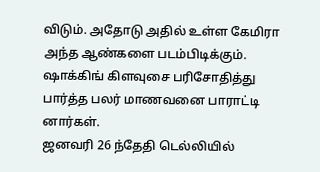விடும். அதோடு அதில் உள்ள கேமிரா அந்த ஆண்களை படம்பிடிக்கும். ஷாக்கிங் கிளவுசை பரிசோதித்து பார்த்த பலர் மாணவனை பாராட்டி னார்கள்.
ஜனவரி 26 ந்தேதி டெல்லியில்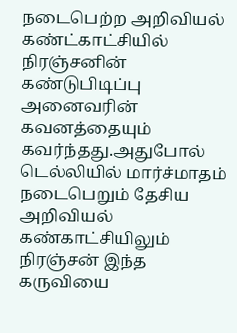நடைபெற்ற அறிவியல் கண்ட்காட்சியில் நிரஞ்சனின் கண்டுபிடிப்பு அனைவரின் கவனத்தையும் கவர்ந்தது.அதுபோல் டெல்லியில் மார்ச்மாதம் நடைபெறும் தேசிய அறிவியல் கண்காட்சியிலும் நிரஞ்சன் இந்த கருவியை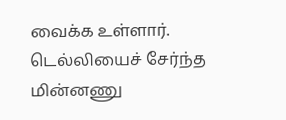வைக்க உள்ளார். டெல்லியைச் சேர்ந்த மின்னணு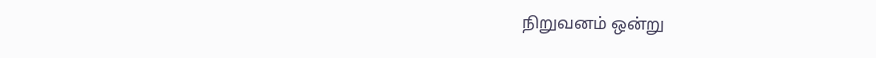நிறுவனம் ஒன்று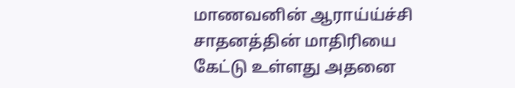மாணவனின் ஆராய்ய்ச்சி சாதனத்தின் மாதிரியை கேட்டு உள்ளது அதனை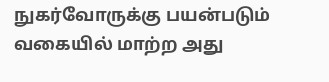நுகர்வோருக்கு பயன்படும் வகையில் மாற்ற அது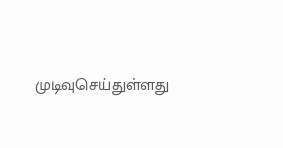முடிவுசெய்துள்ளது